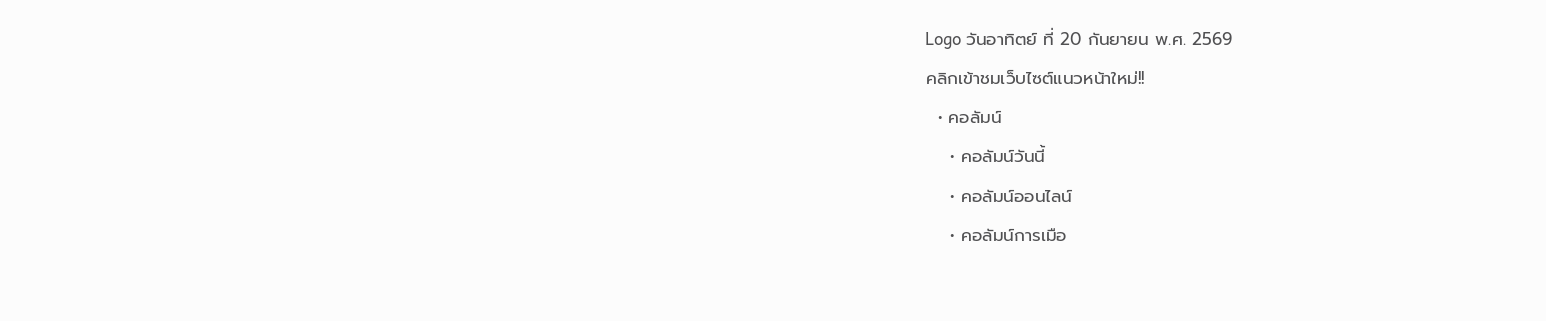Logo วันอาทิตย์ ที่ 20 กันยายน พ.ศ. 2569
คลิกเข้าชมเว็บไซต์แนวหน้าใหม่!!
  • คอลัมน์
    • คอลัมน์วันนี้
    • คอลัมน์ออนไลน์
    • คอลัมน์การเมือ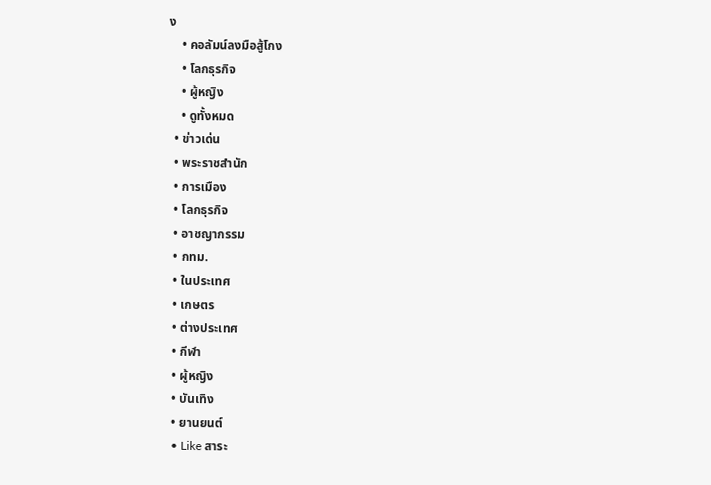ง
    • คอลัมน์ลงมือสู้โกง
    • โลกธุรกิจ
    • ผู้หญิง
    • ดูทั้งหมด
  • ข่าวเด่น
  • พระราชสำนัก
  • การเมือง
  • โลกธุรกิจ
  • อาชญากรรม
  • กทม.
  • ในประเทศ
  • เกษตร
  • ต่างประเทศ
  • กีฬา
  • ผู้หญิง
  • บันเทิง
  • ยานยนต์
  • Like สาระ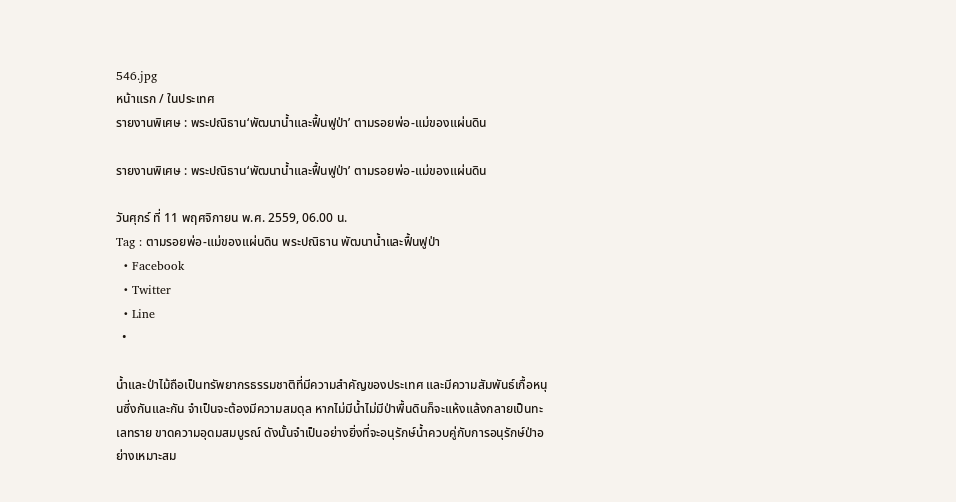546.jpg
หน้าแรก / ในประเทศ
รายงานพิเศษ : พระปณิธาน‘พัฒนาน้ำและฟื้นฟูป่า’ ตามรอยพ่อ-แม่ของแผ่นดิน

รายงานพิเศษ : พระปณิธาน‘พัฒนาน้ำและฟื้นฟูป่า’ ตามรอยพ่อ-แม่ของแผ่นดิน

วันศุกร์ ที่ 11 พฤศจิกายน พ.ศ. 2559, 06.00 น.
Tag : ตามรอยพ่อ-แม่ของแผ่นดิน พระปณิธาน พัฒนาน้ำและฟื้นฟูป่า
  • Facebook
  • Twitter
  • Line
  •

น้ำและป่าไม้ถือเป็นทรัพยากรธรรมชาติที่มีความสำคัญของประเทศ และมีความสัมพันธ์เกื้อหนุนซึ่งกันและกัน จำเป็นจะต้องมีความสมดุล หากไม่มีน้ำไม่มีป่าพื้นดินก็จะแห้งแล้งกลายเป็นทะเลทราย ขาดความอุดมสมบูรณ์ ดังนั้นจำเป็นอย่างยิ่งที่จะอนุรักษ์น้ำควบคู่กับการอนุรักษ์ป่าอย่างเหมาะสม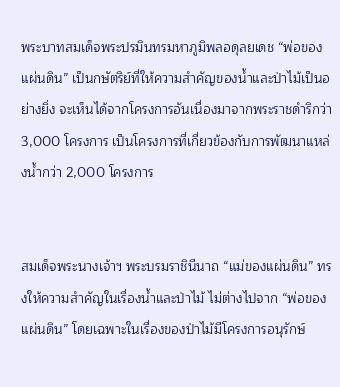พระบาทสมเด็จพระปรมินทรมหาภูมิพลอดุลยเดช “พ่อของแผ่นดิน” เป็นกษัตริย์ที่ให้ความสำคัญของน้ำและป่าไม้เป็นอย่างยิ่ง จะเห็นได้จากโครงการอันเนื่องมาจากพระราชดำริกว่า 3,000 โครงการ เป็นโครงการที่เกี่ยวข้องกับการพัฒนาแหล่งน้ำกว่า 2,000 โครงการ


สมเด็จพระนางเจ้าฯ พระบรมราชินีนาถ “แม่ของแผ่นดิน” ทรงให้ความสำคัญในเรื่องน้ำและป่าไม้ ไม่ต่างไปจาก “พ่อของแผ่นดิน” โดยเฉพาะในเรื่องของป่าไม้มีโครงการอนุรักษ์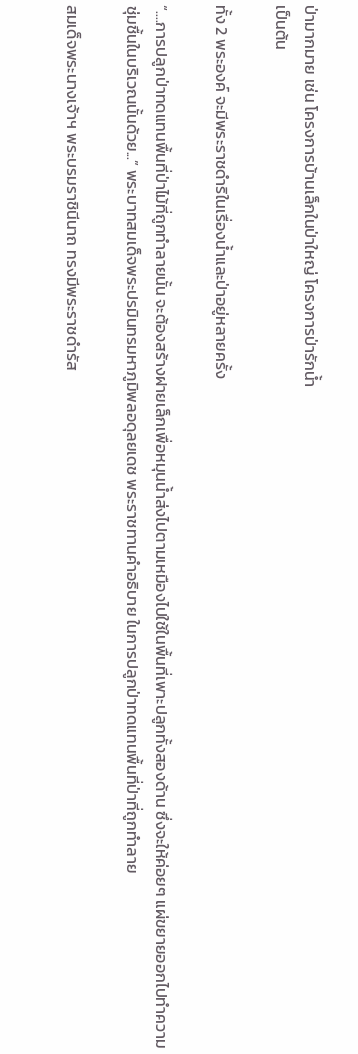ป่ามากมาย เช่น โครงการบ้านเล็กในป่าใหญ่ โครงการป่ารักน้ำ
เป็นต้น

ทั้ง 2 พระองค์ จะมีพระราชดำริในเรื่องน้ำและป่าอยู่หลายครั้ง

“....การปลูกป่าทดแทนพื้นที่ป่าไม้ที่ถูกทำลายนั้น จะต้องสร้างฝายเล็กเพื่อหมุนน้ำส่งไปตามเหมืองไปใช้ในพื้นที่เพาะปลูกทั้งสองด้าน ซึ่งจะให้ค่อยๆ แผ่ขยายออกไปทำความชุ่มชื้นในบริเวณนั้นด้วย...” พระบาทสมเด็จพระปรมินทรมหาภูมิพลอดุลยเดช พระราชทานคำอธิบาย ในการปลูกป่าทดแทนพื้นที่ป่าที่ถูกทำลาย

สมเด็จพระนางเจ้าฯ พระบรมราชินีนาถ ทรงมีพระราชดำรัส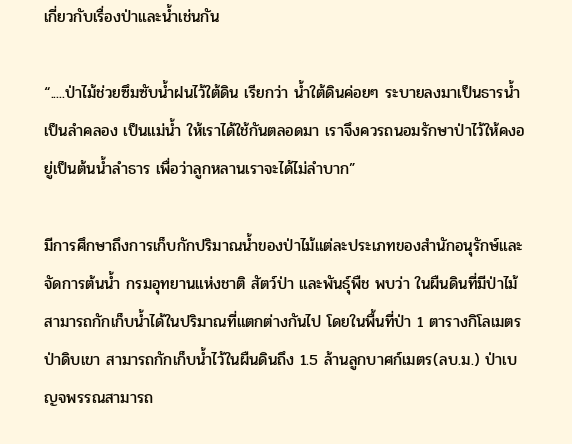เกี่ยวกับเรื่องป่าและน้ำเช่นกัน

“.....ป่าไม้ช่วยซึมซับน้ำฝนไว้ใต้ดิน เรียกว่า น้ำใต้ดินค่อยๆ ระบายลงมาเป็นธารน้ำ เป็นลำคลอง เป็นแม่น้ำ ให้เราได้ใช้กันตลอดมา เราจึงควรถนอมรักษาป่าไว้ให้คงอยู่เป็นต้นน้ำลำธาร เพื่อว่าลูกหลานเราจะได้ไม่ลำบาก”

มีการศึกษาถึงการเก็บกักปริมาณน้ำของป่าไม้แต่ละประเภทของสำนักอนุรักษ์และจัดการต้นน้ำ กรมอุทยานแห่งชาติ สัตว์ป่า และพันธุ์พืช พบว่า ในผืนดินที่มีป่าไม้สามารถกักเก็บน้ำได้ในปริมาณที่แตกต่างกันไป โดยในพื้นที่ป่า 1 ตารางกิโลเมตร ป่าดิบเขา สามารถกักเก็บน้ำไว้ในผืนดินถึง 1.5 ล้านลูกบาศก์เมตร(ลบ.ม.) ป่าเบญจพรรณสามารถ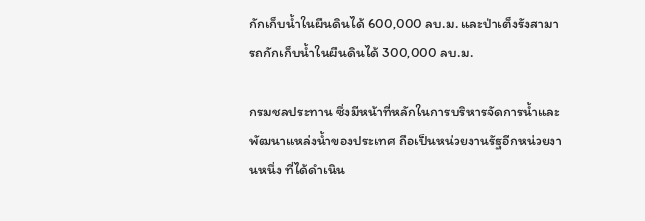กักเก็บน้ำในผืนดินได้ 600,000 ลบ.ม. และป่าเต็งรังสามารถกักเก็บน้ำในผืนดินได้ 300,000 ลบ.ม.

กรมชลประทาน ซึ่งมีหน้าที่หลักในการบริหารจัดการน้ำและพัฒนาแหล่งน้ำของประเทศ ถือเป็นหน่วยงานรัฐอีกหน่วยงานหนึ่ง ที่ได้ดำเนิน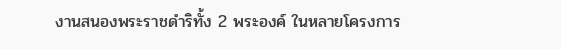งานสนองพระราชดำริทั้ง 2 พระองค์ ในหลายโครงการ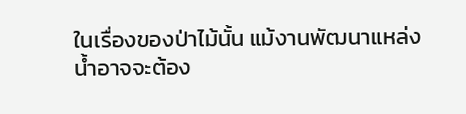ในเรื่องของป่าไม้นั้น แม้งานพัฒนาแหล่งน้ำอาจจะต้อง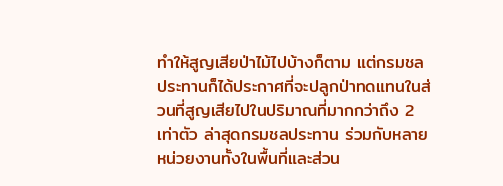ทำให้สูญเสียป่าไม้ไปบ้างก็ตาม แต่กรมชลประทานก็ได้ประกาศที่จะปลูกป่าทดแทนในส่วนที่สูญเสียไปในปริมาณที่มากกว่าถึง 2 เท่าตัว ล่าสุดกรมชลประทาน ร่วมกับหลายหน่วยงานทั้งในพื้นที่และส่วน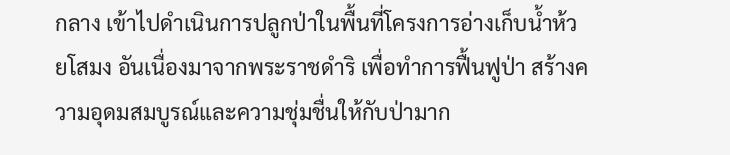กลาง เข้าไปดำเนินการปลูกป่าในพื้นที่โครงการอ่างเก็บน้ำห้วยโสมง อันเนื่องมาจากพระราชดำริ เพื่อทำการฟื้นฟูป่า สร้างความอุดมสมบูรณ์และความชุ่มชื่นให้กับป่ามาก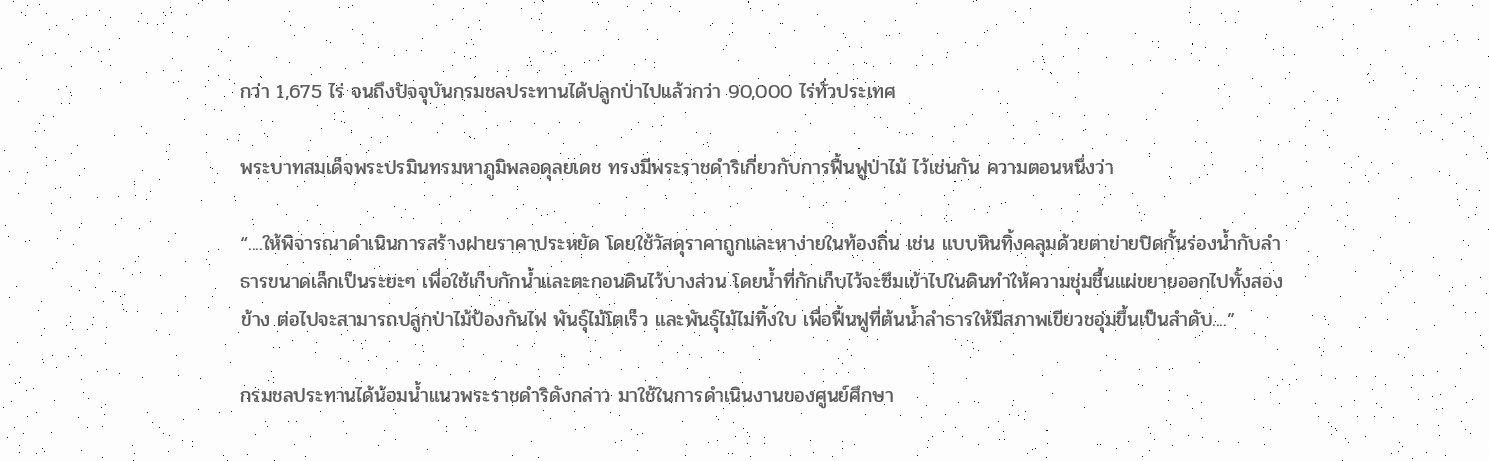กว่า 1,675 ไร่ จนถึงปัจจุบันกรมชลประทานได้ปลูกป่าไปแล้วกว่า 90,000 ไร่ทั่วประเทศ

พระบาทสมเด็จพระปรมินทรมหาภูมิพลอดุลยเดช ทรงมีพระราชดำริเกี่ยวกับการฟื้นฟูป่าไม้ ไว้เช่นกัน ความตอนหนึ่งว่า

“....ให้พิจารณาดำเนินการสร้างฝายราคาประหยัด โดยใช้วัสดุราคาถูกและหาง่ายในท้องถิ่น เช่น แบบหินทิ้งคลุมด้วยตาข่ายปิดกั้นร่องน้ำกับลำธารขนาดเล็กเป็นระยะๆ เพื่อใช้เก็บกักน้ำและตะกอนดินไว้บางส่วน โดยน้ำที่กักเก็บไว้จะซึมเข้าไปในดินทำให้ความชุ่มชื้นแผ่ขยายออกไปทั้งสองข้าง ต่อไปจะสามารถปลูกป่าไม้ป้องกันไฟ พันธุ์ไม้โตเร็ว และพันธุ์ไม้ไม่ทิ้งใบ เพื่อฟื้นฟูที่ต้นน้ำลำธารให้มีสภาพเขียวชอุ่มขึ้นเป็นลำดับ....”

กรมชลประทานได้น้อมน้ำแนวพระราชดำริดังกล่าว มาใช้ในการดำเนินงานของศูนย์ศึกษา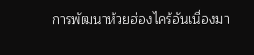การพัฒนาห้วยฮ่องไคร้อันเนื่องมา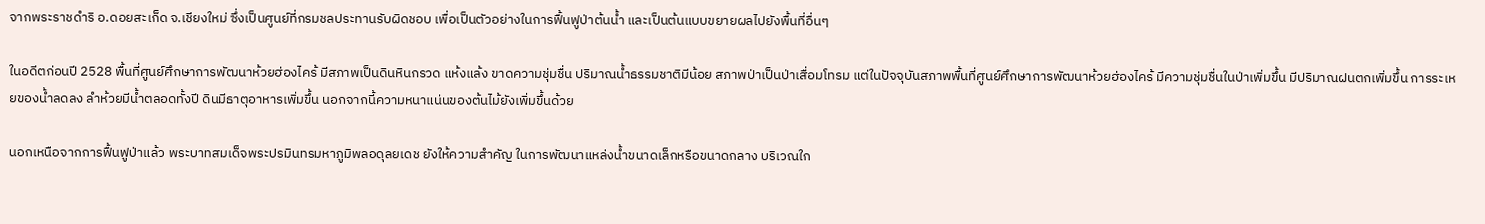จากพระราชดำริ อ.ดอยสะเก็ด จ.เชียงใหม่ ซึ่งเป็นศูนย์ที่กรมชลประทานรับผิดชอบ เพื่อเป็นตัวอย่างในการฟื้นฟูป่าต้นน้ำ และเป็นต้นแบบขยายผลไปยังพื้นที่อื่นๆ

ในอดีตก่อนปี 2528 พื้นที่ศูนย์ศึกษาการพัฒนาห้วยฮ่องไคร้ มีสภาพเป็นดินหินกรวด แห้งแล้ง ขาดความชุ่มชื่น ปริมาณน้ำธรรมชาติมีน้อย สภาพป่าเป็นป่าเสื่อมโทรม แต่ในปัจจุบันสภาพพื้นที่ศูนย์ศึกษาการพัฒนาห้วยฮ่องไคร้ มีความชุ่มชื่นในป่าเพิ่มขึ้น มีปริมาณฝนตกเพิ่มขึ้น การระเหยของน้ำลดลง ลำห้วยมีน้ำตลอดทั้งปี ดินมีธาตุอาหารเพิ่มขึ้น นอกจากนี้ความหนาแน่นของต้นไม้ยังเพิ่มขึ้นด้วย

นอกเหนือจากการฟื้นฟูป่าแล้ว พระบาทสมเด็จพระปรมินทรมหาภูมิพลอดุลยเดช ยังให้ความสำคัญ ในการพัฒนาแหล่งน้ำขนาดเล็กหรือขนาดกลาง บริเวณใก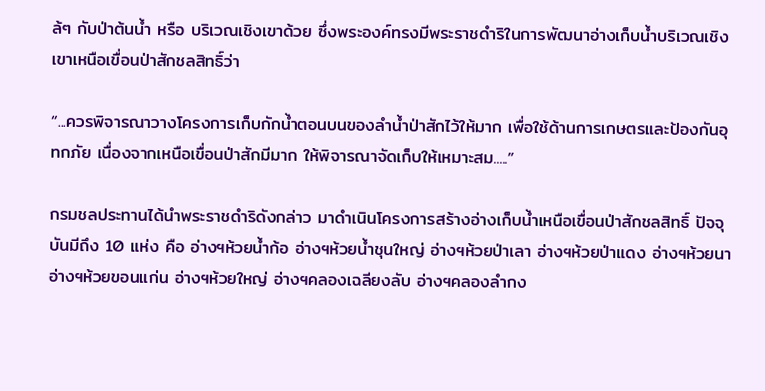ล้ๆ กับป่าต้นน้ำ หรือ บริเวณเชิงเขาด้วย ซึ่งพระองค์ทรงมีพระราชดำริในการพัฒนาอ่างเก็บน้ำบริเวณเชิงเขาเหนือเขื่อนป่าสักชลสิทธิ์ว่า

“...ควรพิจารณาวางโครงการเก็บกักน้ำตอนบนของลำน้ำป่าสักไว้ให้มาก เพื่อใช้ด้านการเกษตรและป้องกันอุทกภัย เนื่องจากเหนือเขื่อนป่าสักมีมาก ให้พิจารณาจัดเก็บให้เหมาะสม.....”

กรมชลประทานได้นำพระราชดำริดังกล่าว มาดำเนินโครงการสร้างอ่างเก็บน้ำเหนือเขื่อนป่าสักชลสิทธิ์ ปัจจุบันมีถึง 10 แห่ง คือ อ่างฯห้วยน้ำก้อ อ่างฯห้วยน้ำชุนใหญ่ อ่างฯห้วยป่าเลา อ่างฯห้วยป่าแดง อ่างฯห้วยนา อ่างฯห้วยขอนแก่น อ่างฯห้วยใหญ่ อ่างฯคลองเฉลียงลับ อ่างฯคลองลำกง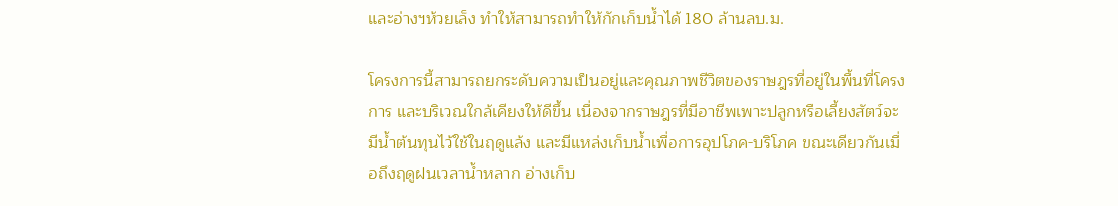และอ่างฯห้วยเล็ง ทำให้สามารถทำให้กักเก็บน้ำได้ 180 ล้านลบ.ม.

โครงการนี้สามารถยกระดับความเป็นอยู่และคุณภาพชีวิตของราษฎรที่อยู่ในพื้นที่โครงการ และบริเวณใกล้เคียงให้ดีขึ้น เนื่องจากราษฎรที่มีอาชีพเพาะปลูกหรือเลี้ยงสัตว์จะมีน้ำต้นทุนไว้ใช้ในฤดูแล้ง และมีแหล่งเก็บน้ำเพื่อการอุปโภค-บริโภค ขณะเดียวกันเมื่อถึงฤดูฝนเวลาน้ำหลาก อ่างเก็บ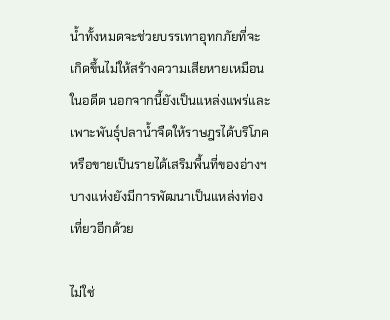น้ำทั้งหมดจะช่วยบรรเทาอุทกภัยที่จะเกิดขึ้นไม่ให้สร้างความเสียหายเหมือนในอดีต นอกจากนี้ยังเป็นแหล่งแพร่และเพาะพันธุ์ปลาน้ำจืดให้ราษฎรได้บริโภคหรือขายเป็นรายได้เสริมพื้นที่ของอ่างฯ บางแห่งยังมีการพัฒนาเป็นแหล่งท่องเที่ยวอีกด้วย

ไม่ใช่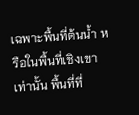เฉพาะพื้นที่ต้นน้ำ หรือในพื้นที่เชิงเขาเท่านั้น พื้นที่ที่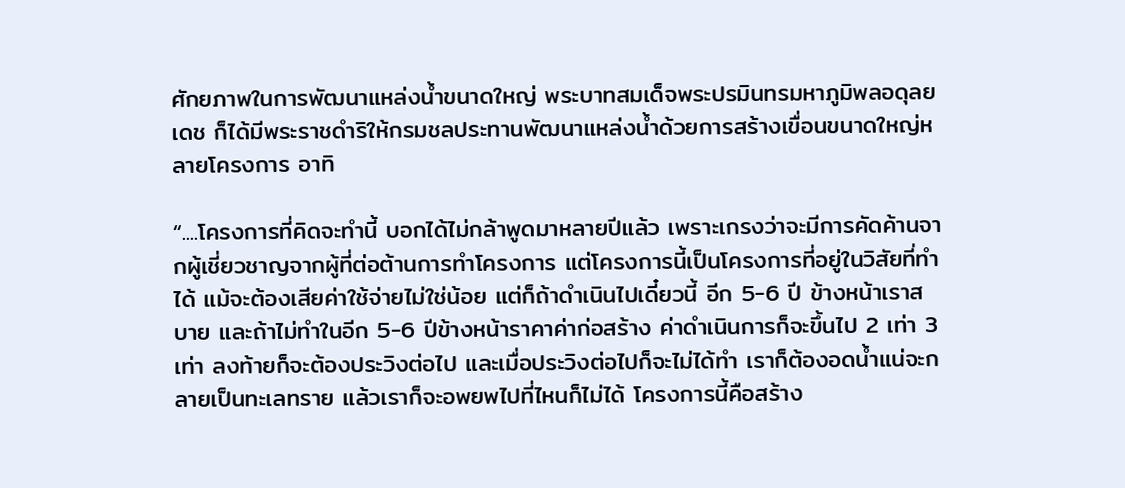ศักยภาพในการพัฒนาแหล่งน้ำขนาดใหญ่ พระบาทสมเด็จพระปรมินทรมหาภูมิพลอดุลยเดช ก็ได้มีพระราชดำริให้กรมชลประทานพัฒนาแหล่งน้ำด้วยการสร้างเขื่อนขนาดใหญ่หลายโครงการ อาทิ

“....โครงการที่คิดจะทำนี้ บอกได้ไม่กล้าพูดมาหลายปีแล้ว เพราะเกรงว่าจะมีการคัดค้านจากผู้เชี่ยวชาญจากผู้ที่ต่อต้านการทำโครงการ แต่โครงการนี้เป็นโครงการที่อยู่ในวิสัยที่ทำได้ แม้จะต้องเสียค่าใช้จ่ายไม่ใช่น้อย แต่ก็ถ้าดำเนินไปเดี๋ยวนี้ อีก 5-6 ปี ข้างหน้าเราสบาย และถ้าไม่ทำในอีก 5-6 ปีข้างหน้าราคาค่าก่อสร้าง ค่าดำเนินการก็จะขึ้นไป 2 เท่า 3 เท่า ลงท้ายก็จะต้องประวิงต่อไป และเมื่อประวิงต่อไปก็จะไม่ได้ทำ เราก็ต้องอดน้ำแน่จะกลายเป็นทะเลทราย แล้วเราก็จะอพยพไปที่ไหนก็ไม่ได้ โครงการนี้คือสร้าง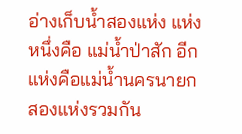อ่างเก็บน้ำสองแห่ง แห่งหนึ่งคือ แม่น้ำป่าสัก อีกแห่งคือแม่น้ำนครนายก สองแห่งรวมกัน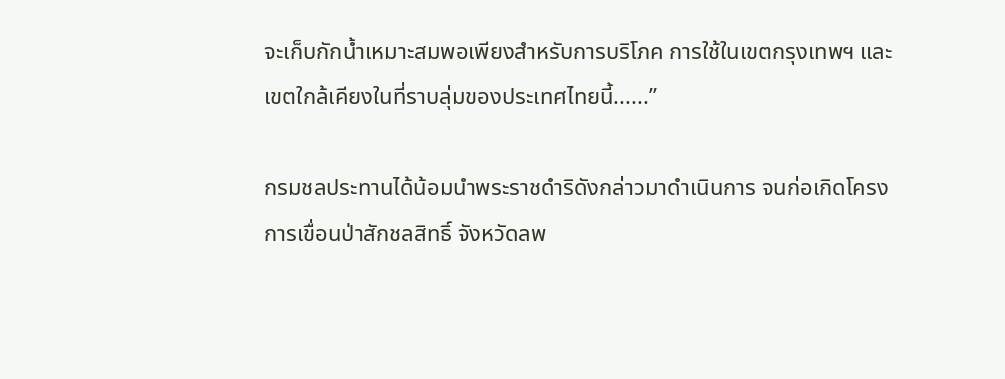จะเก็บกักน้ำเหมาะสมพอเพียงสำหรับการบริโภค การใช้ในเขตกรุงเทพฯ และเขตใกล้เคียงในที่ราบลุ่มของประเทศไทยนี้......”

กรมชลประทานได้น้อมนำพระราชดำริดังกล่าวมาดำเนินการ จนก่อเกิดโครงการเขื่อนป่าสักชลสิทธิ์ จังหวัดลพ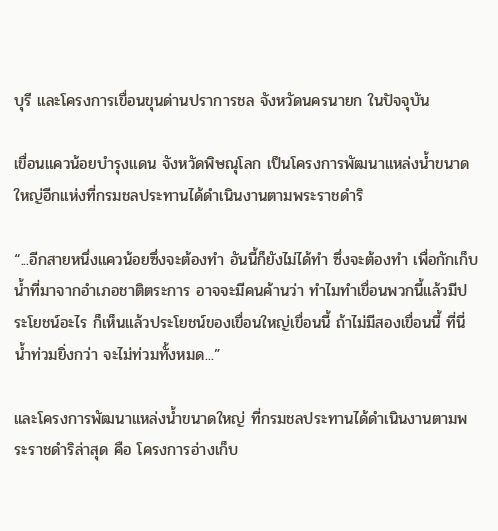บุรี และโครงการเขื่อนขุนด่านปราการชล จังหวัดนครนายก ในปัจจุบัน

เขื่อนแควน้อยบำรุงแดน จังหวัดพิษณุโลก เป็นโครงการพัฒนาแหล่งน้ำขนาดใหญ่อีกแห่งที่กรมชลประทานได้ดำเนินงานตามพระราชดำริ

“...อีกสายหนึ่งแควน้อยซึ่งจะต้องทำ อันนี้ก็ยังไม่ได้ทำ ซึ่งจะต้องทำ เพื่อกักเก็บน้ำที่มาจากอำเภอชาติตระการ อาจจะมีคนค้านว่า ทำไมทำเขื่อนพวกนี้แล้วมีประโยชน์อะไร ก็เห็นแล้วประโยชน์ของเขื่อนใหญ่เขื่อนนี้ ถ้าไม่มีสองเขื่อนนี้ ที่นี่น้ำท่วมยิ่งกว่า จะไม่ท่วมทั้งหมด...”

และโครงการพัฒนาแหล่งน้ำขนาดใหญ่ ที่กรมชลประทานได้ดำเนินงานตามพระราชดำริล่าสุด คือ โครงการอ่างเก็บ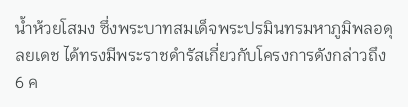น้ำห้วยโสมง ซึ่งพระบาทสมเด็จพระปรมินทรมหาภูมิพลอดุลยเดช ได้ทรงมีพระราชดำรัสเกี่ยวกับโครงการดังกล่าวถึง 6 ค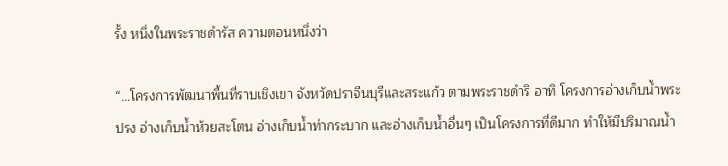รั้ง หนึ่งในพระราชดำรัส ความตอนหนึ่งว่า

“…โครงการพัฒนาพื้นที่ราบเชิงเขา จังหวัดปราจีนบุรีและสระแก้ว ตามพระราชดำริ อาทิ โครงการอ่างเก็บน้ำพระปรง อ่างเก็บน้ำห้วยสะโตน อ่างเก็บน้ำท่ากระบาก และอ่างเก็บน้ำอื่นๆ เป็นโครงการที่ดีมาก ทำให้มีปริมาณน้ำ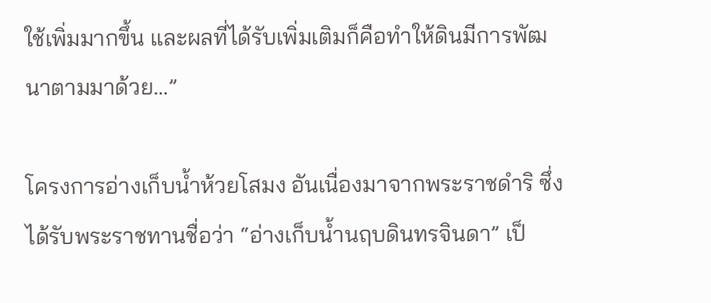ใช้เพิ่มมากขึ้น และผลที่ได้รับเพิ่มเติมก็คือทำให้ดินมีการพัฒนาตามมาด้วย…”

โครงการอ่างเก็บน้ำห้วยโสมง อันเนื่องมาจากพระราชดำริ ซึ่งได้รับพระราชทานชื่อว่า “อ่างเก็บน้ำนฤบดินทรจินดา” เป็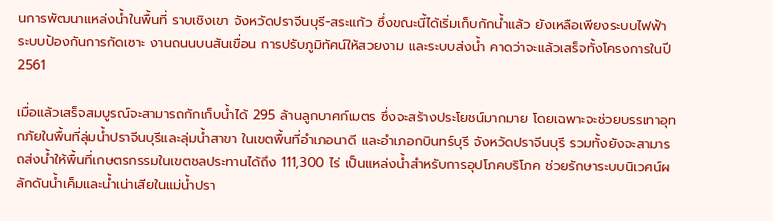นการพัฒนาแหล่งน้ำในพื้นที่ ราบเชิงเขา จังหวัดปราจีนบุรี-สระแก้ว ซึ่งขณะนี้ได้เริ่มเก็บกักน้ำแล้ว ยังเหลือเพียงระบบไฟฟ้า ระบบป้องกันการกัดเซาะ งานถนนบนสันเขื่อน การปรับภูมิทัศน์ให้สวยงาม และระบบส่งน้ำ คาดว่าจะแล้วเสร็จทั้งโครงการในปี 2561

เมื่อแล้วเสร็จสมบูรณ์จะสามารถกักเก็บน้ำได้ 295 ล้านลูกบาศก์เมตร ซึ่งจะสร้างประโยชน์มากมาย โดยเฉพาะจะช่วยบรรเทาอุทกภัยในพื้นที่ลุ่มน้ำปราจีนบุรีและลุ่มน้ำสาขา ในเขตพื้นที่อำเภอนาดี และอำเภอกบินทร์บุรี จังหวัดปราจีนบุรี รวมทั้งยังจะสามารถส่งน้ำให้พื้นที่เกษตรกรรมในเขตชลประทานได้ถึง 111,300 ไร่ เป็นแหล่งน้ำสำหรับการอุปโภคบริโภค ช่วยรักษาระบบนิเวศน์ผลักดันน้ำเค็มและน้ำเน่าเสียในแม่น้ำปรา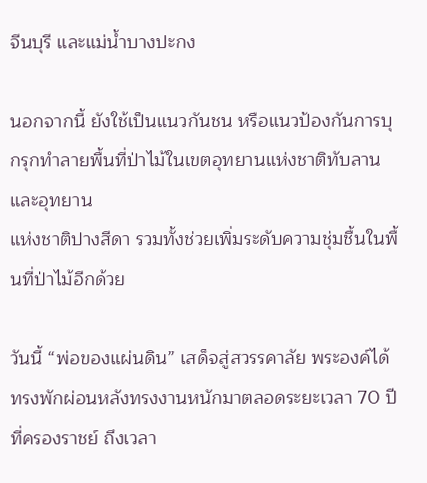จีนบุรี และแม่น้ำบางปะกง

นอกจากนี้ ยังใช้เป็นแนวกันชน หรือแนวป้องกันการบุกรุกทำลายพื้นที่ป่าไม้ในเขตอุทยานแห่งชาติทับลานและอุทยาน
แห่งชาติปางสีดา รวมทั้งช่วยเพิ่มระดับความชุ่มชื้นในพื้นที่ป่าไม้อีกด้วย

วันนี้ “พ่อของแผ่นดิน” เสด็จสู่สวรรคาลัย พระองค์ได้ทรงพักผ่อนหลังทรงงานหนักมาตลอดระยะเวลา 70 ปี ที่ครองราชย์ ถึงเวลา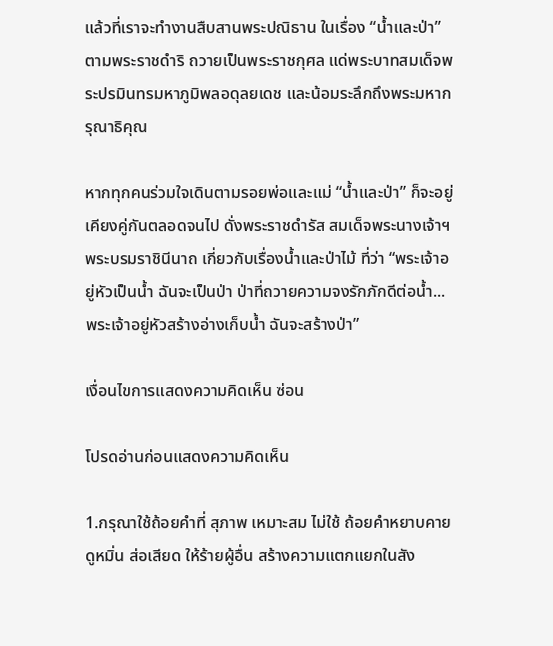แล้วที่เราจะทำงานสืบสานพระปณิธาน ในเรื่อง “น้ำและป่า” ตามพระราชดำริ ถวายเป็นพระราชกุศล แด่พระบาทสมเด็จพระปรมินทรมหาภูมิพลอดุลยเดช และน้อมระลึกถึงพระมหากรุณาธิคุณ

หากทุกคนร่วมใจเดินตามรอยพ่อและแม่ “น้ำและป่า” ก็จะอยู่เคียงคู่กันตลอดจนไป ดั่งพระราชดำรัส สมเด็จพระนางเจ้าฯ พระบรมราชินีนาถ เกี่ยวกับเรื่องน้ำและป่าไม้ ที่ว่า “พระเจ้าอยู่หัวเป็นน้ำ ฉันจะเป็นป่า ป่าที่ถวายความจงรักภักดีต่อน้ำ...พระเจ้าอยู่หัวสร้างอ่างเก็บน้ำ ฉันจะสร้างป่า”

เงื่อนไขการแสดงความคิดเห็น ซ่อน

โปรดอ่านก่อนแสดงความคิดเห็น

1.กรุณาใช้ถ้อยคำที่ สุภาพ เหมาะสม ไม่ใช้ ถ้อยคำหยาบคาย ดูหมิ่น ส่อเสียด ให้ร้ายผู้อื่น สร้างความแตกแยกในสัง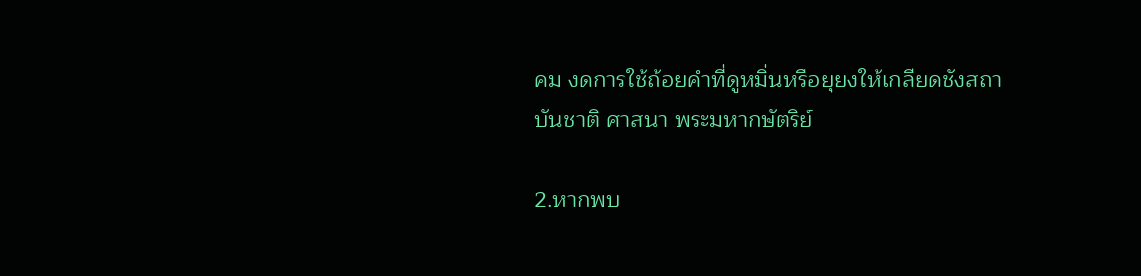คม งดการใช้ถ้อยคำที่ดูหมิ่นหรือยุยงให้เกลียดชังสถาบันชาติ ศาสนา พระมหากษัตริย์

2.หากพบ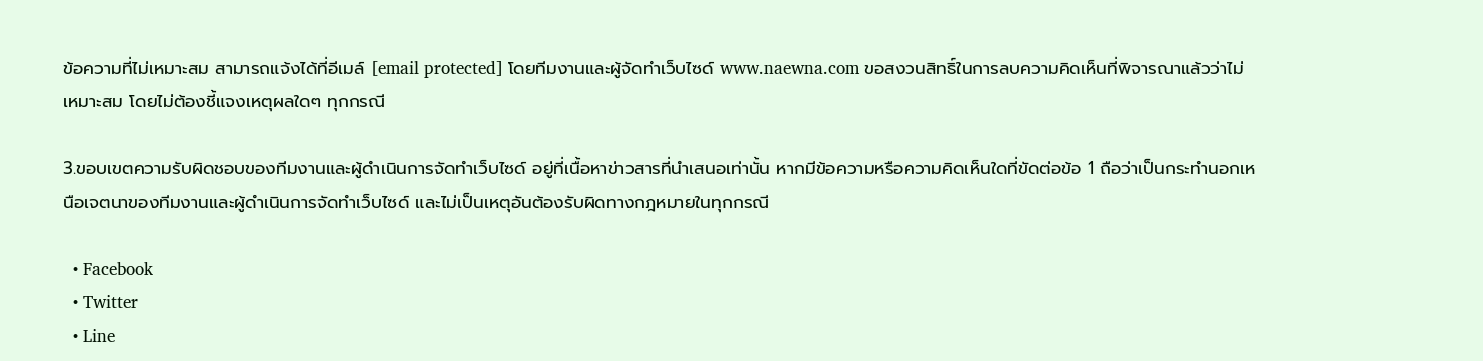ข้อความที่ไม่เหมาะสม สามารถแจ้งได้ที่อีเมล์ [email protected] โดยทีมงานและผู้จัดทำเว็บไซด์ www.naewna.com ขอสงวนสิทธิ์ในการลบความคิดเห็นที่พิจารณาแล้วว่าไม่เหมาะสม โดยไม่ต้องชี้แจงเหตุผลใดๆ ทุกกรณี

3.ขอบเขตความรับผิดชอบของทีมงานและผู้ดำเนินการจัดทำเว็บไซด์ อยู่ที่เนื้อหาข่าวสารที่นำเสนอเท่านั้น หากมีข้อความหรือความคิดเห็นใดที่ขัดต่อข้อ 1 ถือว่าเป็นกระทำนอกเหนือเจตนาของทีมงานและผู้ดำเนินการจัดทำเว็บไซด์ และไม่เป็นเหตุอันต้องรับผิดทางกฎหมายในทุกกรณี

  • Facebook
  • Twitter
  • Line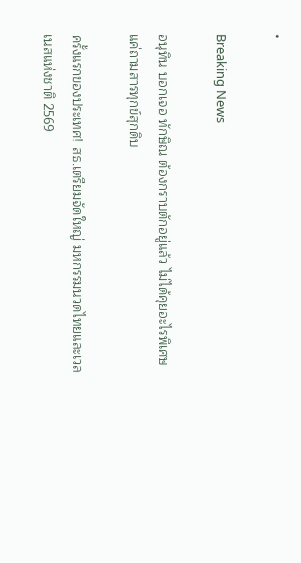•

Breaking News

อนุทิน บอกเจอ ทักษิณ ต้องกราบตักอยู่แล้ว ไม่ได้คุยอะไรพิเศษ แค่ถามสารทุกข์สุกดิบ

ครั้งแรกของประเทศ! สธ.เตรียมจัดใหญ่ มหกรรมนวดไทยและเวลเนสแห่งชาติ 2569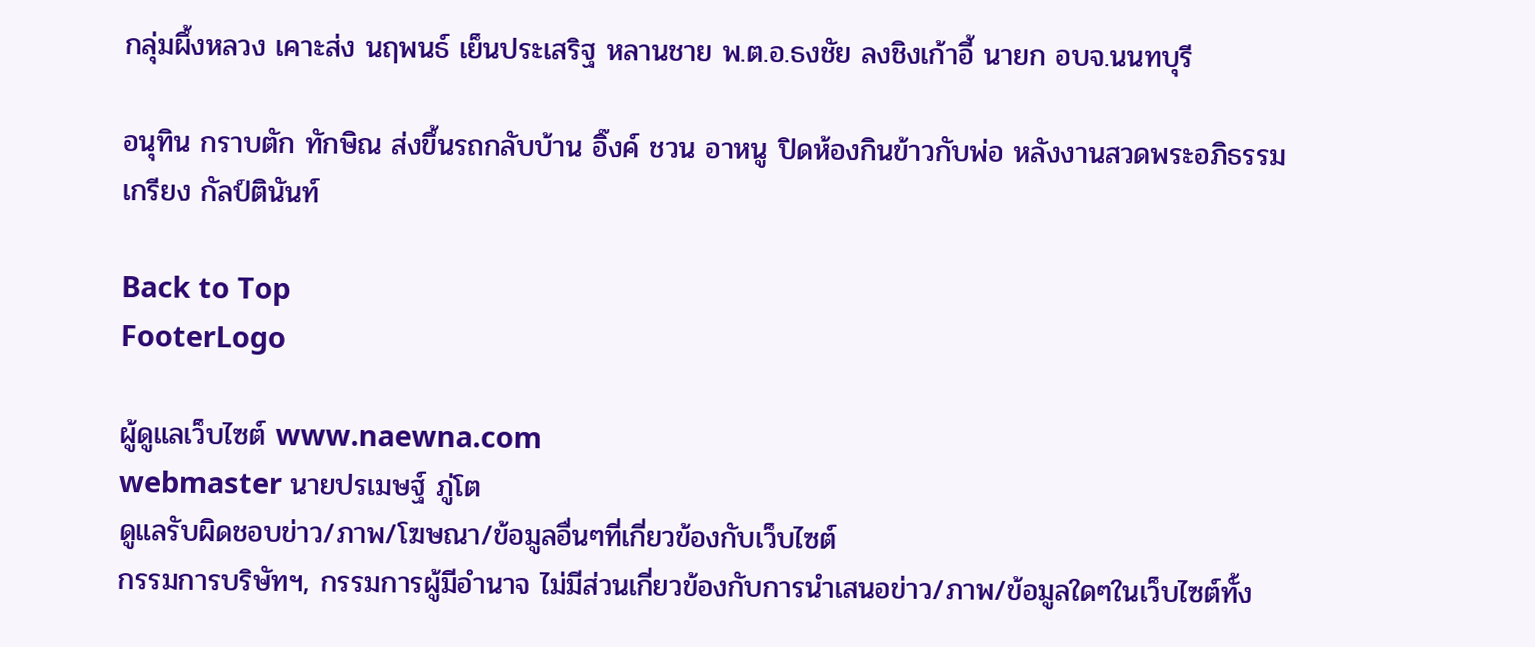กลุ่มผึ้งหลวง เคาะส่ง นฤพนธ์ เย็นประเสริฐ หลานชาย พ.ต.อ.ธงชัย ลงชิงเก้าอี้ นายก อบจ.นนทบุรี

อนุทิน กราบตัก ทักษิณ ส่งขึ้นรถกลับบ้าน อิ๊งค์ ชวน อาหนู ปิดห้องกินข้าวกับพ่อ หลังงานสวดพระอภิธรรม เกรียง กัลป์ตินันท์

Back to Top
FooterLogo

ผู้ดูแลเว็บไซต์ www.naewna.com
webmaster นายปรเมษฐ์ ภู่โต
ดูแลรับผิดชอบข่าว/ภาพ/โฆษณา/ข้อมูลอื่นๆที่เกี่ยวข้องกับเว็บไซต์
กรรมการบริษัทฯ, กรรมการผู้มีอำนาจ ไม่มีส่วนเกี่ยวข้องกับการนำเสนอข่าว/ภาพ/ข้อมูลใดๆในเว็บไซต์ทั้ง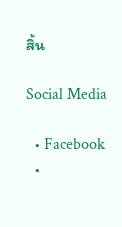สิ้น

Social Media

  • Facebook
  •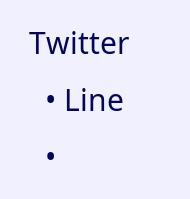Twitter
  • Line
  •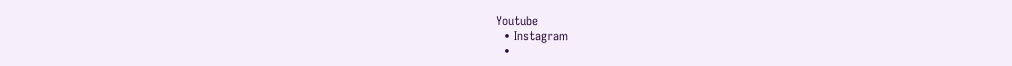Youtube
  • Instagram
  •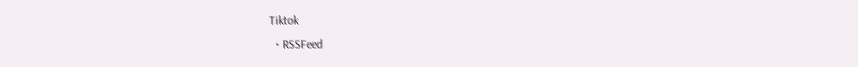Tiktok
  • RSSFeed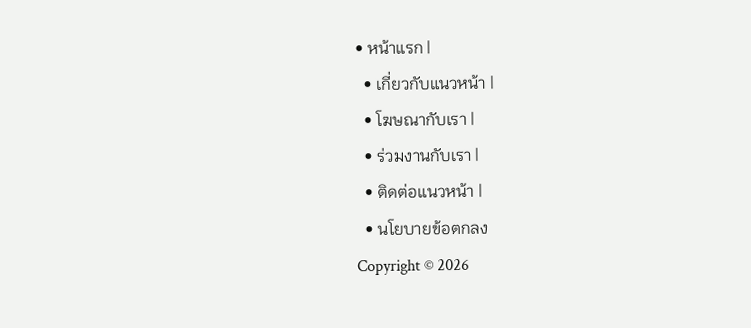• หน้าแรก |
  • เกี่ยวกับแนวหน้า |
  • โฆษณากับเรา |
  • ร่วมงานกับเรา |
  • ติดต่อแนวหน้า |
  • นโยบายข้อตกลง
Copyright © 2026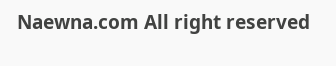Naewna.com All right reserved